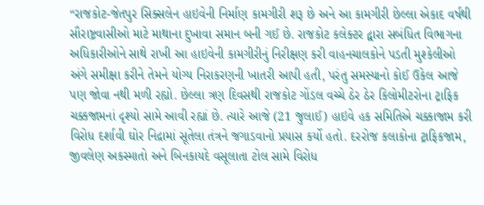“રાજકોટ-જેતપુર સિક્સલેન હાઇવેની નિર્માણ કામગીરી શરૂ છે અને આ કામગીરી છેલ્લા એકાદ વર્ષથી સૌરાષ્ટ્રવાસીઓ માટે માથાના દુખાવા સમાન બની ગઈ છે. રાજકોટ કલેક્ટર દ્વારા સબંધિત વિભાગના અધિકારીઓને સાથે રાખી આ હાઇવેની કામગીરીનું નિરીક્ષણ કરી વાહનચાલકોને પડતી મુશ્કેલીઓ અંગે સમીક્ષા કરીને તેમને યોગ્ય નિરાકરણની ખાતરી આપી હતી, પરંતુ સમસ્યાનો કોઈ ઉકેલ આજે પણ જોવા નથી મળી રહ્યો. છેલ્લા ત્રણ દિવસથી રાજકોટ ગોંડલ વચ્ચે ઠેર ઠેર કિલોમીટરોના ટ્રાફિક ચક્કજામનાં દૃશ્યો સામે આવી રહ્યાં છે. ત્યારે આજે (21 જુલાઈ) હાઇવે હક સમિતિએ ચક્કાજામ કરી વિરોધ દર્શાવી ઘોર નિદ્રામાં સૂતેલા તંત્રને જગાડવાનો પ્રયાસ કર્યો હતો. દરરોજ કલાકોના ટ્રાફિકજામ, જીવલેણ અકસ્માતો અને બિનકાયદે વસૂલાતા ટોલ સામે વિરોધ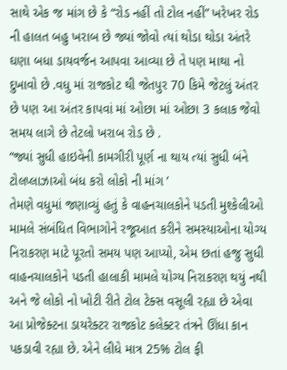સાથે એક જ માંગ છે કે “રોડ નહીં તો ટોલ નહીં” ખરેખર રોડ ની હાલત બહુ ખરાબ છે જ્યાં જોવો ત્યાં થોડા થોડા અંતરે ઘણા બધા ડાયવર્જન આપવા આવ્યા છે તે પણ માથા નો દુખાવો છે .વધુ માં રાજકોટ થી જેતપુર 70 કિમે જેટલું અંતર છે પણ આ અંતર કાપવાં માં ઓછા માં ઓછા 3 કલાક જેવો સમય લાગે છે તેટલો ખરાબ રોડ છે .
“જ્યાં સુધી હાઇવેની કામગીરી પૂર્ણ ના થાય ત્યાં સુધી બંને ટોલપ્લાઝાઓ બંધ કરો લોકો ની માંગ ’
તેમણે વધુમાં જણાવ્યું હતું કે વાહનચાલકોને પડતી મુશ્કેલીઓ મામલે સંબંધિત વિભાગોને રજૂઆત કરીને સમસ્યાઓના યોગ્ય નિરાકરણ માટે પૂરતો સમય પણ આપ્યો, એમ છતાં હજુ સુધી વાહનચાલકોને પડતી હાલાકી મામલે યોગ્ય નિરાકરણ થયું નથી અને જે લોકો નો ખોટી રીતે ટોલ ટેક્સ વસૂલી રહ્યા છે એવા આ પ્રોજેક્ટના ડાયરેક્ટર રાજકોટ કલેક્ટર તંત્રને ઊંધા કાન પકડાવી રહ્યા છે. એને લીધે માત્ર 25% ટોલ ફી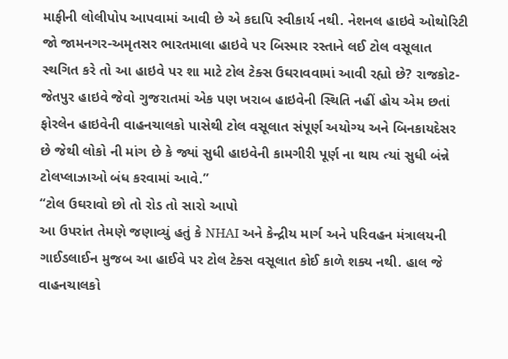માફીની લોલીપોપ આપવામાં આવી છે એ કદાપિ સ્વીકાર્ય નથી. નેશનલ હાઇવે ઓથોરિટી જો જામનગર-અમૃતસર ભારતમાલા હાઇવે પર બિસ્માર રસ્તાને લઈ ટોલ વસૂલાત સ્થગિત કરે તો આ હાઇવે પર શા માટે ટોલ ટેક્સ ઉઘરાવવામાં આવી રહ્યો છે? રાજકોટ-જેતપુર હાઇવે જેવો ગુજરાતમાં એક પણ ખરાબ હાઇવેની સ્થિતિ નહીં હોય એમ છતાં ફોરલેન હાઇવેની વાહનચાલકો પાસેથી ટોલ વસૂલાત સંપૂર્ણ અયોગ્ય અને બિનકાયદેસર છે જેથી લોકો ની માંગ છે કે જ્યાં સુધી હાઇવેની કામગીરી પૂર્ણ ના થાય ત્યાં સુધી બંન્ને ટોલપ્લાઝાઓ બંધ કરવામાં આવે.”
“ટોલ ઉઘરાવો છો તો રોડ તો સારો આપો
આ ઉપરાંત તેમણે જણાવ્યું હતું કે NHAI અને કેન્દ્રીય માર્ગ અને પરિવહન મંત્રાલયની ગાઈડલાઈન મુજબ આ હાઈવે પર ટોલ ટેક્સ વસૂલાત કોઈ કાળે શક્ય નથી. હાલ જે વાહનચાલકો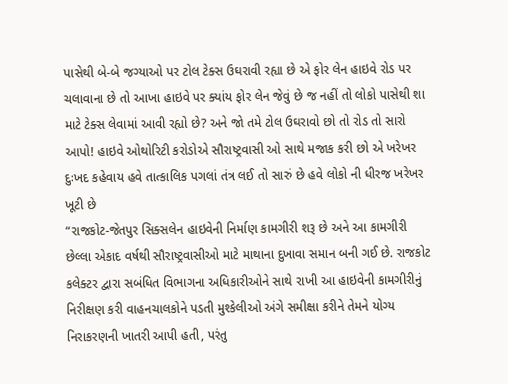પાસેથી બે-બે જગ્યાઓ પર ટોલ ટેક્સ ઉઘરાવી રહ્યા છે એ ફોર લેન હાઇવે રોડ પર ચલાવાના છે તો આખા હાઇવે પર ક્યાંય ફોર લેન જેવું છે જ નહીં તો લોકો પાસેથી શા માટે ટેક્સ લેવામાં આવી રહ્યો છે? અને જો તમે ટોલ ઉઘરાવો છો તો રોડ તો સારો આપો! હાઇવે ઓથોરિટી કરોડોએ સૌરાષ્ટ્રવાસી ઓ સાથે મજાક કરી છો એ ખરેખર દુઃખદ કહેવાય હવે તાત્કાલિક પગલાં તંત્ર લઈ તો સારું છે હવે લોકો ની ધીરજ ખરેખર ખૂટી છે
“રાજકોટ-જેતપુર સિક્સલેન હાઇવેની નિર્માણ કામગીરી શરૂ છે અને આ કામગીરી છેલ્લા એકાદ વર્ષથી સૌરાષ્ટ્રવાસીઓ માટે માથાના દુખાવા સમાન બની ગઈ છે. રાજકોટ કલેક્ટર દ્વારા સબંધિત વિભાગના અધિકારીઓને સાથે રાખી આ હાઇવેની કામગીરીનું નિરીક્ષણ કરી વાહનચાલકોને પડતી મુશ્કેલીઓ અંગે સમીક્ષા કરીને તેમને યોગ્ય નિરાકરણની ખાતરી આપી હતી, પરંતુ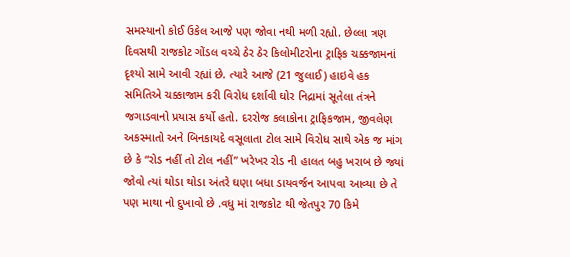સમસ્યાનો કોઈ ઉકેલ આજે પણ જોવા નથી મળી રહ્યો. છેલ્લા ત્રણ દિવસથી રાજકોટ ગોંડલ વચ્ચે ઠેર ઠેર કિલોમીટરોના ટ્રાફિક ચક્કજામનાં દૃશ્યો સામે આવી રહ્યાં છે. ત્યારે આજે (21 જુલાઈ) હાઇવે હક સમિતિએ ચક્કાજામ કરી વિરોધ દર્શાવી ઘોર નિદ્રામાં સૂતેલા તંત્રને જગાડવાનો પ્રયાસ કર્યો હતો. દરરોજ કલાકોના ટ્રાફિકજામ, જીવલેણ અકસ્માતો અને બિનકાયદે વસૂલાતા ટોલ સામે વિરોધ સાથે એક જ માંગ છે કે “રોડ નહીં તો ટોલ નહીં” ખરેખર રોડ ની હાલત બહુ ખરાબ છે જ્યાં જોવો ત્યાં થોડા થોડા અંતરે ઘણા બધા ડાયવર્જન આપવા આવ્યા છે તે પણ માથા નો દુખાવો છે .વધુ માં રાજકોટ થી જેતપુર 70 કિમે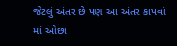જેટલું અંતર છે પણ આ અંતર કાપવાં માં ઓછા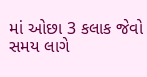માં ઓછા 3 કલાક જેવો સમય લાગે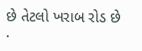છે તેટલો ખરાબ રોડ છે .